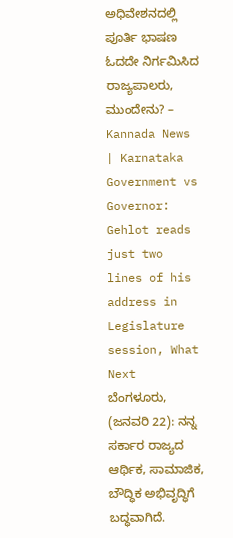ಅಧಿವೇಶನದಲ್ಲಿ ಪೂರ್ತಿ ಭಾಷಣ ಓದದೇ ನಿರ್ಗಮಿಸಿದ ರಾಜ್ಯಪಾಲರು, ಮುಂದೇನು? – Kannada News | Karnataka Government vs Governor: Gehlot reads just two lines of his address in Legislature session, What Next
ಬೆಂಗಳೂರು, (ಜನವರಿ 22): ನನ್ನ ಸರ್ಕಾರ ರಾಜ್ಯದ ಆರ್ಥಿಕ, ಸಾಮಾಜಿಕ, ಬೌದ್ಧಿಕ ಅಭಿವೃದ್ಧಿಗೆ ಬದ್ಧವಾಗಿದೆ.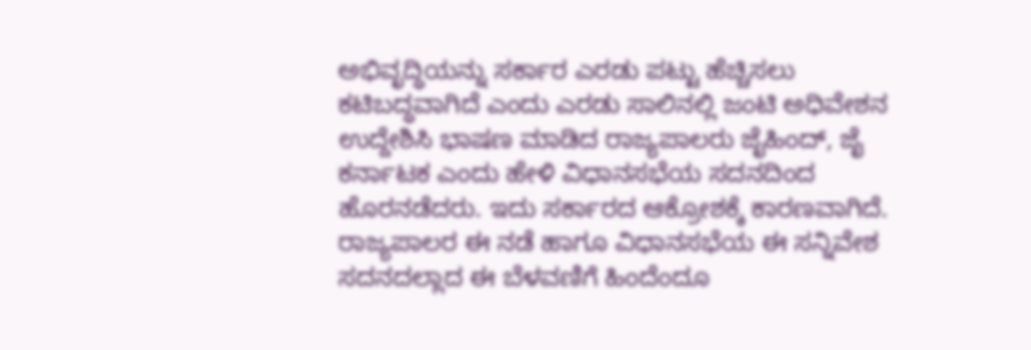ಅಭಿವೃದ್ಧಿಯನ್ನು ಸರ್ಕಾರ ಎರಡು ಪಟ್ಟು ಹೆಚ್ಚಿಸಲು ಕಟಿಬದ್ಧವಾಗಿದೆ ಎಂದು ಎರಡು ಸಾಲಿನಲ್ಲಿ ಜಂಟಿ ಅಧಿವೇಶನ ಉದ್ದೇಶಿಸಿ ಭಾಷಣ ಮಾಡಿದ ರಾಜ್ಯಪಾಲರು ಜೈಹಿಂದ್, ಜೈ ಕರ್ನಾಟಕ ಎಂದು ಹೇಳಿ ವಿಧಾನಸಭೆಯ ಸದನದಿಂದ ಹೊರನಡೆದರು. ಇದು ಸರ್ಕಾರದ ಆಕ್ರೋಶಕ್ಕೆ ಕಾರಣವಾಗಿದೆ. ರಾಜ್ಯಪಾಲರ ಈ ನಡೆ ಹಾಗೂ ವಿಧಾನಸಭೆಯ ಈ ಸನ್ನಿವೇಶ ಸದನದಲ್ಲಾದ ಈ ಬೆಳವಣಿಗೆ ಹಿಂದೆಂದೂ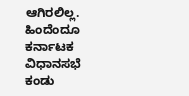ಆಗಿರಲಿಲ್ಲ. ಹಿಂದೆಂದೂ ಕರ್ನಾಟಕ ವಿಧಾನಸಭೆ ಕಂಡು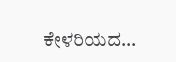ಕೇಳರಿಯದ…